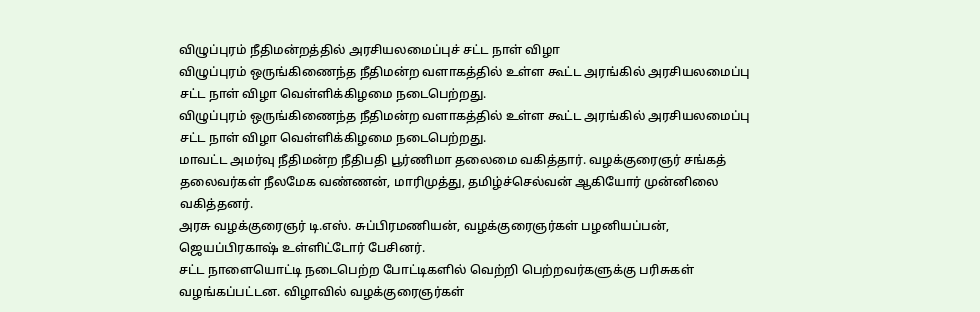விழுப்புரம் நீதிமன்றத்தில் அரசியலமைப்புச் சட்ட நாள் விழா
விழுப்புரம் ஒருங்கிணைந்த நீதிமன்ற வளாகத்தில் உள்ள கூட்ட அரங்கில் அரசியலமைப்பு சட்ட நாள் விழா வெள்ளிக்கிழமை நடைபெற்றது.
விழுப்புரம் ஒருங்கிணைந்த நீதிமன்ற வளாகத்தில் உள்ள கூட்ட அரங்கில் அரசியலமைப்பு சட்ட நாள் விழா வெள்ளிக்கிழமை நடைபெற்றது.
மாவட்ட அமர்வு நீதிமன்ற நீதிபதி பூர்ணிமா தலைமை வகித்தார். வழக்குரைஞர் சங்கத் தலைவர்கள் நீலமேக வண்ணன், மாரிமுத்து, தமிழ்ச்செல்வன் ஆகியோர் முன்னிலை வகித்தனர்.
அரசு வழக்குரைஞர் டி.எஸ். சுப்பிரமணியன், வழக்குரைஞர்கள் பழனியப்பன், ஜெயப்பிரகாஷ் உள்ளிட்டோர் பேசினர்.
சட்ட நாளையொட்டி நடைபெற்ற போட்டிகளில் வெற்றி பெற்றவர்களுக்கு பரிசுகள் வழங்கப்பட்டன. விழாவில் வழக்குரைஞர்கள்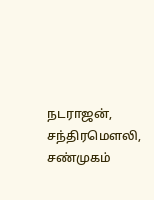நடராஜன், சந்திரமௌலி, சண்முகம்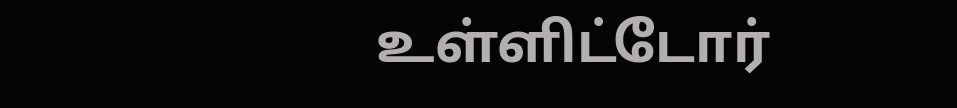உள்ளிட்டோர்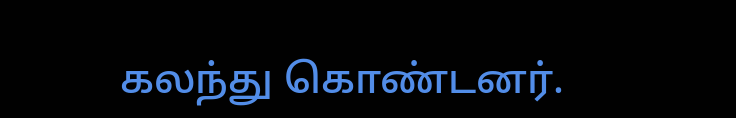கலந்து கொண்டனர்.